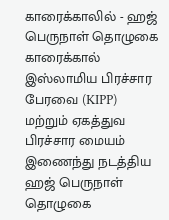காரைக்காலில் - ஹஜ் பெருநாள் தொழுகை
காரைக்கால் இஸ்லாமிய பிரச்சார பேரவை (KIPP) மற்றும் ஏகத்துவ பிரச்சார மையம் இணைந்து நடத்திய ஹஜ் பெருநாள் தொழுகை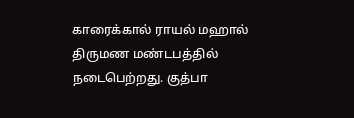காரைக்கால் ராயல் மஹால் திருமண மண்டபத்தில் நடைபெற்றது. குத்பா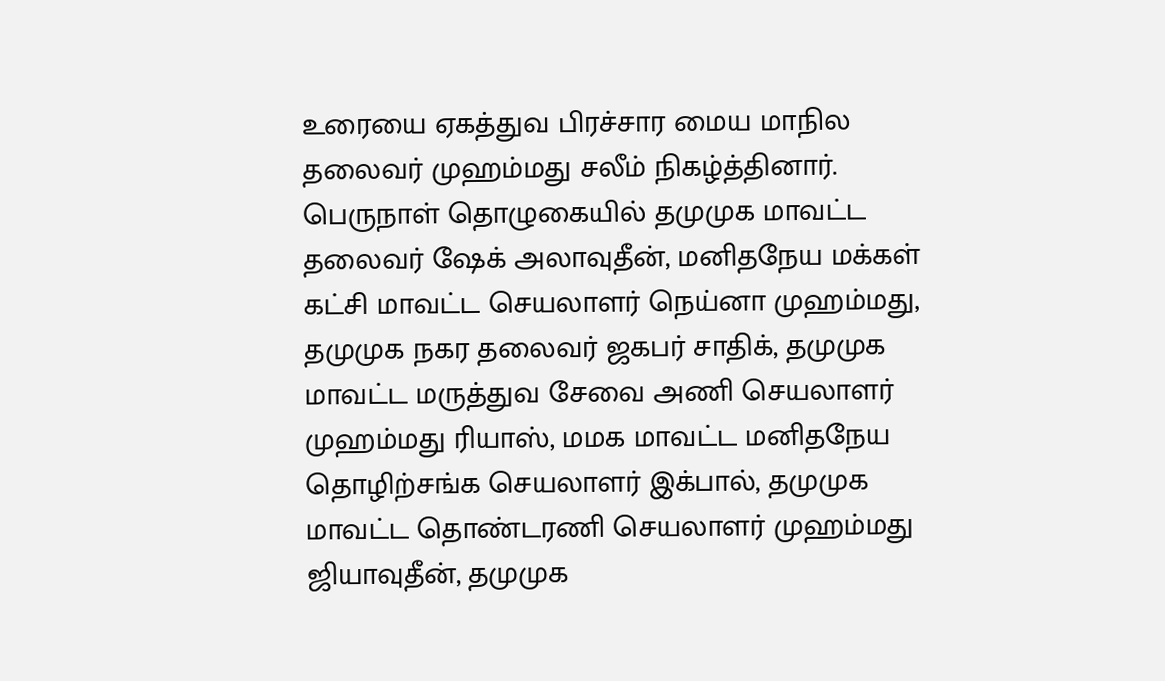உரையை ஏகத்துவ பிரச்சார மைய மாநில தலைவர் முஹம்மது சலீம் நிகழ்த்தினார். பெருநாள் தொழுகையில் தமுமுக மாவட்ட தலைவர் ஷேக் அலாவுதீன், மனிதநேய மக்கள் கட்சி மாவட்ட செயலாளர் நெய்னா முஹம்மது, தமுமுக நகர தலைவர் ஜகபர் சாதிக், தமுமுக மாவட்ட மருத்துவ சேவை அணி செயலாளர் முஹம்மது ரியாஸ், மமக மாவட்ட மனிதநேய தொழிற்சங்க செயலாளர் இக்பால், தமுமுக மாவட்ட தொண்டரணி செயலாளர் முஹம்மது ஜியாவுதீன், தமுமுக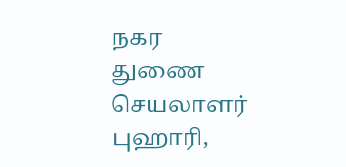நகர துணை செயலாளர் புஹாரி,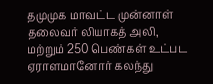தமுமுக மாவட்ட முன்னாள் தலைவர் லியாகத் அலி, மற்றும் 250 பெண்கள் உட்பட ஏராளமானோர் கலந்து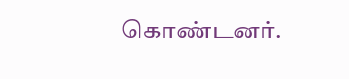கொண்டனர்.